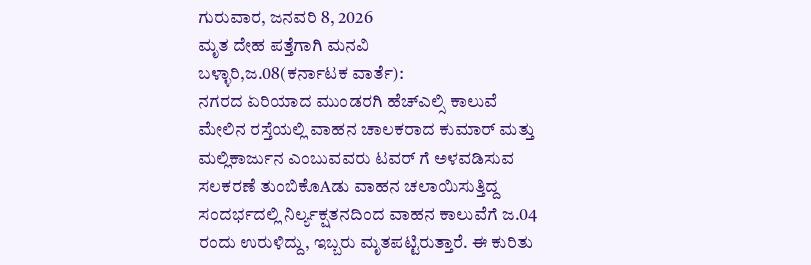ಗುರುವಾರ, ಜನವರಿ 8, 2026
ಮೃತ ದೇಹ ಪತ್ತೆಗಾಗಿ ಮನವಿ
ಬಳ್ಳಾರಿ,ಜ.08(ಕರ್ನಾಟಕ ವಾರ್ತೆ):
ನಗರದ ಏರಿಯಾದ ಮುಂಡರಗಿ ಹೆಚ್ಎಲ್ಸಿ ಕಾಲುವೆ ಮೇಲಿನ ರಸ್ತೆಯಲ್ಲಿ ವಾಹನ ಚಾಲಕರಾದ ಕುಮಾರ್ ಮತ್ತು ಮಲ್ಲಿಕಾರ್ಜುನ ಎಂಬುವವರು ಟವರ್ ಗೆ ಅಳವಡಿಸುವ ಸಲಕರಣೆ ತುಂಬಿಕೊAಡು ವಾಹನ ಚಲಾಯಿಸುತ್ತಿದ್ದ ಸಂದರ್ಭದಲ್ಲಿ ನಿರ್ಲ್ಯಕ್ಷತನದಿಂದ ವಾಹನ ಕಾಲುವೆಗೆ ಜ.04 ರಂದು ಉರುಳಿದ್ದು, ಇಬ್ಬರು ಮೃತಪಟ್ಟಿರುತ್ತಾರೆ. ಈ ಕುರಿತು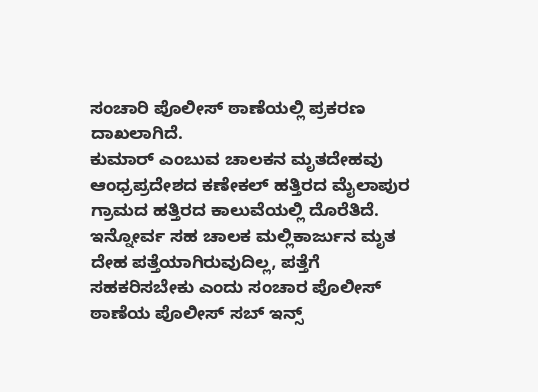ಸಂಚಾರಿ ಪೊಲೀಸ್ ಠಾಣೆಯಲ್ಲಿ ಪ್ರಕರಣ ದಾಖಲಾಗಿದೆ.
ಕುಮಾರ್ ಎಂಬುವ ಚಾಲಕನ ಮೃತದೇಹವು ಆಂಧ್ರಪ್ರದೇಶದ ಕಣೇಕಲ್ ಹತ್ತಿರದ ಮೈಲಾಪುರ ಗ್ರಾಮದ ಹತ್ತಿರದ ಕಾಲುವೆಯಲ್ಲಿ ದೊರೆತಿದೆ. ಇನ್ನೋರ್ವ ಸಹ ಚಾಲಕ ಮಲ್ಲಿಕಾರ್ಜುನ ಮೃತ ದೇಹ ಪತ್ತೆಯಾಗಿರುವುದಿಲ್ಲ, ಪತ್ತೆಗೆ ಸಹಕರಿಸಬೇಕು ಎಂದು ಸಂಚಾರ ಪೊಲೀಸ್ ಠಾಣೆಯ ಪೊಲೀಸ್ ಸಬ್ ಇನ್ಸ್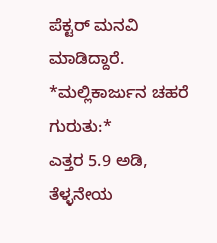ಪೆಕ್ಟರ್ ಮನವಿ ಮಾಡಿದ್ದಾರೆ.
*ಮಲ್ಲಿಕಾರ್ಜುನ ಚಹರೆ ಗುರುತು:*
ಎತ್ತರ 5.9 ಅಡಿ, ತೆಳ್ಳನೇಯ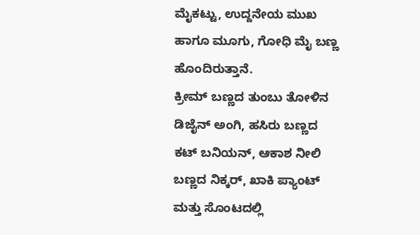ಮೈಕಟ್ಟು, ಉದ್ದನೇಯ ಮುಖ ಹಾಗೂ ಮೂಗು, ಗೋಧಿ ಮೈ ಬಣ್ಣ ಹೊಂದಿರುತ್ತಾನೆ.
ಕ್ರೀಮ್ ಬಣ್ಣದ ತುಂಬು ತೋಳಿನ ಡಿಜೈನ್ ಅಂಗಿ, ಹಸಿರು ಬಣ್ಣದ ಕಟ್ ಬನಿಯನ್, ಆಕಾಶ ನೀಲಿ ಬಣ್ಣದ ನಿಕ್ಕರ್, ಖಾಕಿ ಪ್ಯಾಂಟ್ ಮತ್ತು ಸೊಂಟದಲ್ಲಿ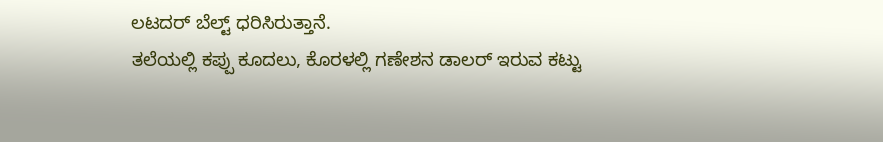ಲಟದರ್ ಬೆಲ್ಟ್ ಧರಿಸಿರುತ್ತಾನೆ.
ತಲೆಯಲ್ಲಿ ಕಪ್ಪು ಕೂದಲು, ಕೊರಳಲ್ಲಿ ಗಣೇಶನ ಡಾಲರ್ ಇರುವ ಕಟ್ಟು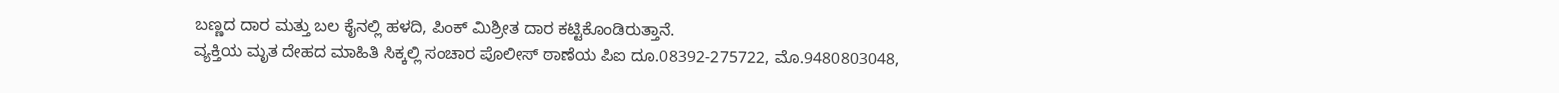ಬಣ್ಣದ ದಾರ ಮತ್ತು ಬಲ ಕೈನಲ್ಲಿ ಹಳದಿ, ಪಿಂಕ್ ಮಿಶ್ರೀತ ದಾರ ಕಟ್ಟಿಕೊಂಡಿರುತ್ತಾನೆ.
ವ್ಯಕ್ತಿಯ ಮೃತ ದೇಹದ ಮಾಹಿತಿ ಸಿಕ್ಕಲ್ಲಿ ಸಂಚಾರ ಪೊಲೀಸ್ ಠಾಣೆಯ ಪಿಐ ದೂ.08392-275722, ಮೊ.9480803048,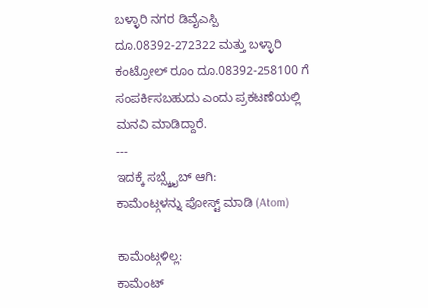ಬಳ್ಳಾರಿ ನಗರ ಡಿವೈಎಸ್ಪಿ ದೂ.08392-272322 ಮತ್ತು ಬಳ್ಳಾರಿ ಕಂಟ್ರೋಲ್ ರೂಂ ದೂ.08392-258100 ಗೆ ಸಂಪರ್ಕಿಸಬಹುದು ಎಂದು ಪ್ರಕಟಣೆಯಲ್ಲಿ ಮನವಿ ಮಾಡಿದ್ದಾರೆ.
---
ಇದಕ್ಕೆ ಸಬ್ಸ್ಕ್ರೈಬ್ ಆಗಿ:
ಕಾಮೆಂಟ್ಗಳನ್ನು ಪೋಸ್ಟ್ ಮಾಡಿ (Atom)

ಕಾಮೆಂಟ್ಗಳಿಲ್ಲ:
ಕಾಮೆಂಟ್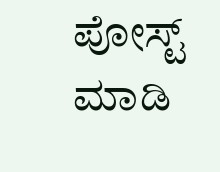ಪೋಸ್ಟ್ ಮಾಡಿ